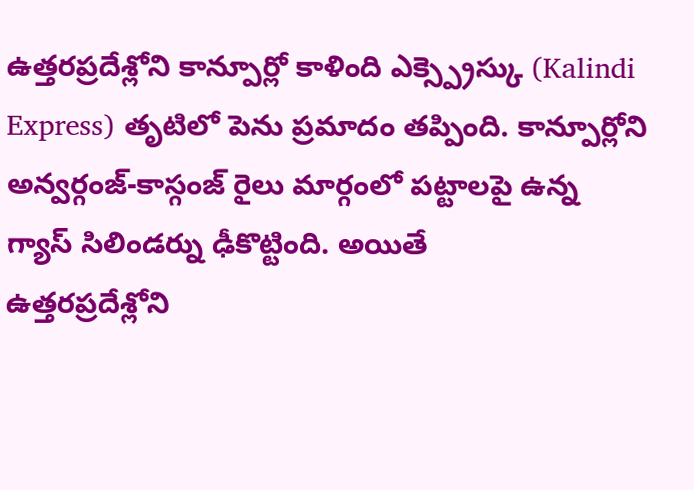ఉత్తరప్రదేశ్లోని కాన్పూర్లో కాళింది ఎక్స్ప్రెస్కు (Kalindi Express) తృటిలో పెను ప్రమాదం తప్పింది. కాన్పూర్లోని అన్వర్గంజ్-కాస్గంజ్ రైలు మార్గంలో పట్టాలపై ఉన్న గ్యాస్ సిలిండర్ను ఢీకొట్టింది. అయితే
ఉత్తరప్రదేశ్లోని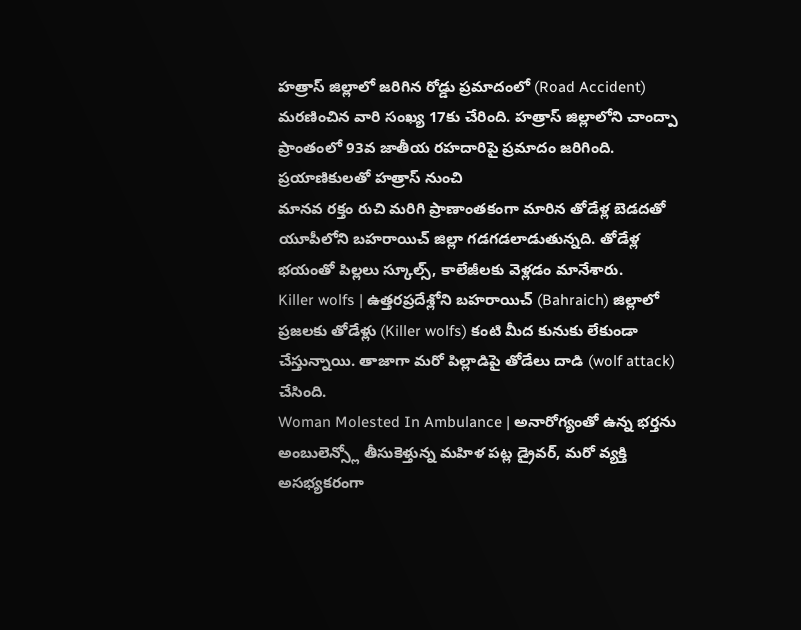హత్రాస్ జిల్లాలో జరిగిన రోడ్డు ప్రమాదంలో (Road Accident) మరణించిన వారి సంఖ్య 17కు చేరింది. హత్రాస్ జిల్లాలోని చాంద్పా ప్రాంతంలో 93వ జాతీయ రహదారిపై ప్రమాదం జరిగింది. ప్రయాణికులతో హత్రాస్ నుంచి
మానవ రక్తం రుచి మరిగి ప్రాణాంతకంగా మారిన తోడేళ్ల బెడదతో యూపీలోని బహరాయిచ్ జిల్లా గడగడలాడుతున్నది. తోడేళ్ల భయంతో పిల్లలు స్కూల్స్, కాలేజీలకు వెళ్లడం మానేశారు.
Killer wolfs | ఉత్తరప్రదేశ్లోని బహరాయిచ్ (Bahraich) జిల్లాలో ప్రజలకు తోడేళ్లు (Killer wolfs) కంటి మీద కునుకు లేకుండా చేస్తున్నాయి. తాజాగా మరో పిల్లాడిపై తోడేలు దాడి (wolf attack) చేసింది.
Woman Molested In Ambulance | అనారోగ్యంతో ఉన్న భర్తను అంబులెన్స్లో తీసుకెళ్తున్న మహిళ పట్ల డ్రైవర్, మరో వ్యక్తి అసభ్యకరంగా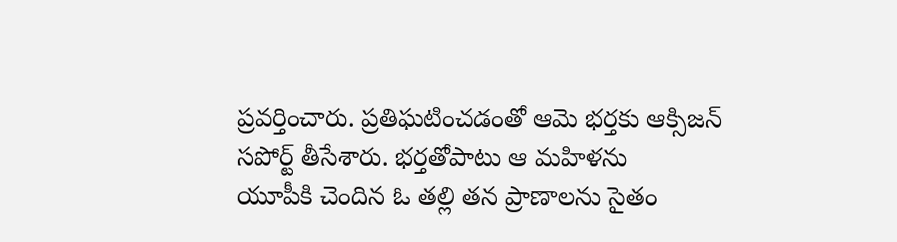ప్రవర్తించారు. ప్రతిఘటించడంతో ఆమె భర్తకు ఆక్సిజన్ సపోర్ట్ తీసేశారు. భర్తతోపాటు ఆ మహిళను
యూపీకి చెందిన ఓ తల్లి తన ప్రాణాలను సైతం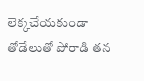లెక్కచేయకుండా తోడేలుతో పోరాడి తన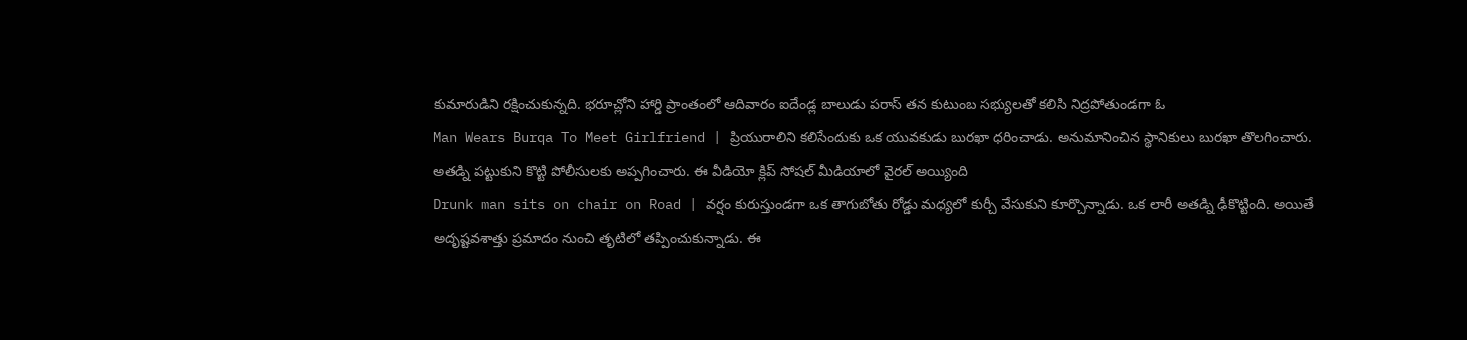కుమారుడిని రక్షించుకున్నది. భరూచ్లోని హార్డి ప్రాంతంలో ఆదివారం ఐదేండ్ల బాలుడు పరాస్ తన కుటుంబ సభ్యులతో కలిసి నిద్రపోతుండగా ఓ
Man Wears Burqa To Meet Girlfriend | ప్రియురాలిని కలిసేందుకు ఒక యువకుడు బురఖా ధరించాడు. అనుమానించిన స్థానికులు బురఖా తొలగించారు. అతడ్ని పట్టుకుని కొట్టి పోలీసులకు అప్పగించారు. ఈ వీడియో క్లిప్ సోషల్ మీడియాలో వైరల్ అయ్యింది
Drunk man sits on chair on Road | వర్షం కురుస్తుండగా ఒక తాగుబోతు రోడ్డు మధ్యలో కుర్చీ వేసుకుని కూర్చొన్నాడు. ఒక లారీ అతడ్ని ఢీకొట్టింది. అయితే అదృష్టవశాత్తు ప్రమాదం నుంచి తృటిలో తప్పించుకున్నాడు. ఈ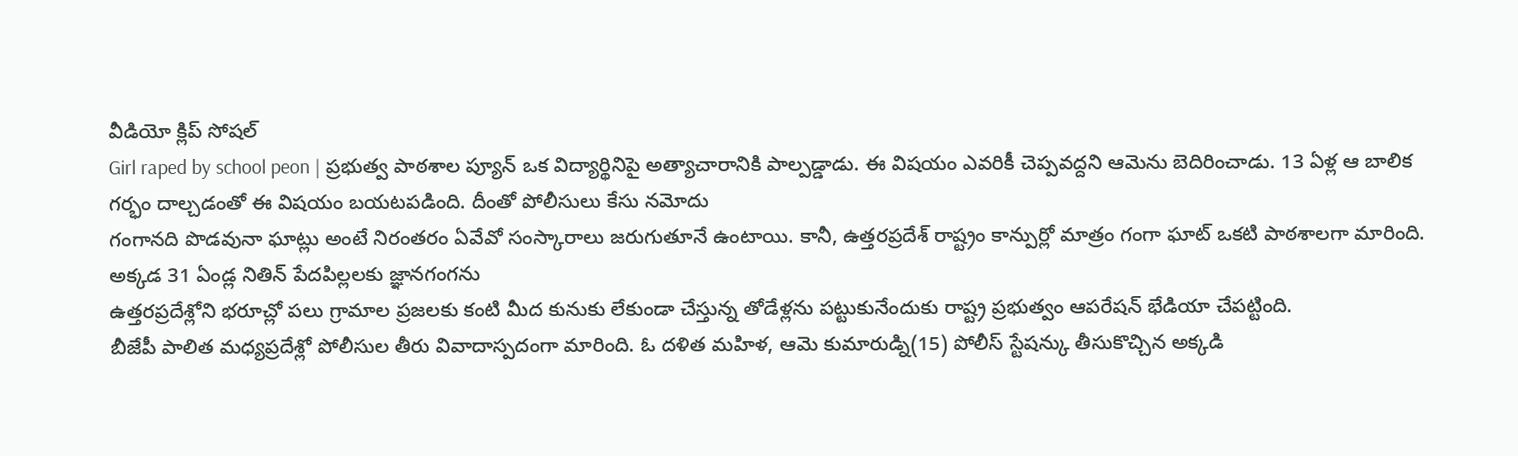వీడియో క్లిప్ సోషల్
Girl raped by school peon | ప్రభుత్వ పాఠశాల ప్యూన్ ఒక విద్యార్థినిపై అత్యాచారానికి పాల్పడ్డాడు. ఈ విషయం ఎవరికీ చెప్పవద్దని ఆమెను బెదిరించాడు. 13 ఏళ్ల ఆ బాలిక గర్భం దాల్చడంతో ఈ విషయం బయటపడింది. దీంతో పోలీసులు కేసు నమోదు
గంగానది పొడవునా ఘాట్లు అంటే నిరంతరం ఏవేవో సంస్కారాలు జరుగుతూనే ఉంటాయి. కానీ, ఉత్తరప్రదేశ్ రాష్ట్రం కాన్పుర్లో మాత్రం గంగా ఘాట్ ఒకటి పాఠశాలగా మారింది. అక్కడ 31 ఏండ్ల నితిన్ పేదపిల్లలకు జ్ఞానగంగను
ఉత్తరప్రదేశ్లోని భరూచ్లో పలు గ్రామాల ప్రజలకు కంటి మీద కునుకు లేకుండా చేస్తున్న తోడేళ్లను పట్టుకునేందుకు రాష్ట్ర ప్రభుత్వం ఆపరేషన్ భేడియా చేపట్టింది.
బీజేపీ పాలిత మధ్యప్రదేశ్లో పోలీసుల తీరు వివాదాస్పదంగా మారింది. ఓ దళిత మహిళ, ఆమె కుమారుడ్ని(15) పోలీస్ స్టేషన్కు తీసుకొచ్చిన అక్కడి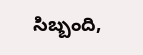సిబ్బంది,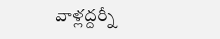వాళ్లద్దర్నీ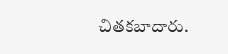చితకబాదారు.